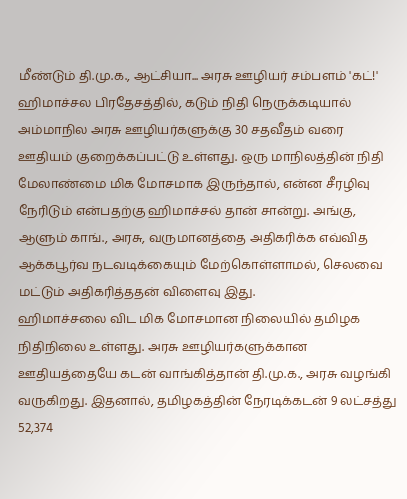மீண்டும் தி.மு.க., ஆட்சியா... அரசு ஊழியர் சம்பளம் 'கட்!'
ஹிமாச்சல பிரதேசத்தில், கடும் நிதி நெருக்கடியால் அம்மாநில அரசு ஊழியர்களுக்கு 30 சதவீதம் வரை ஊதியம் குறைக்கப்பட்டு உள்ளது. ஒரு மாநிலத்தின் நிதி மேலாண்மை மிக மோசமாக இருந்தால், என்ன சீரழிவு நேரிடும் என்பதற்கு ஹிமாச்சல் தான் சான்று. அங்கு, ஆளும் காங்., அரசு, வருமானத்தை அதிகரிக்க எவ்வித ஆக்கபூர்வ நடவடிக்கையும் மேற்கொள்ளாமல், செலவை மட்டும் அதிகரித்ததன் விளைவு இது.
ஹிமாச்சலை விட மிக மோசமான நிலையில் தமிழக நிதிநிலை உள்ளது. அரசு ஊழியர்களுக்கான ஊதியத்தையே கடன் வாங்கித்தான் தி.மு.க., அரசு வழங்கி வருகிறது. இதனால், தமிழகத்தின் நேரடிக்கடன் 9 லட்சத்து 52,374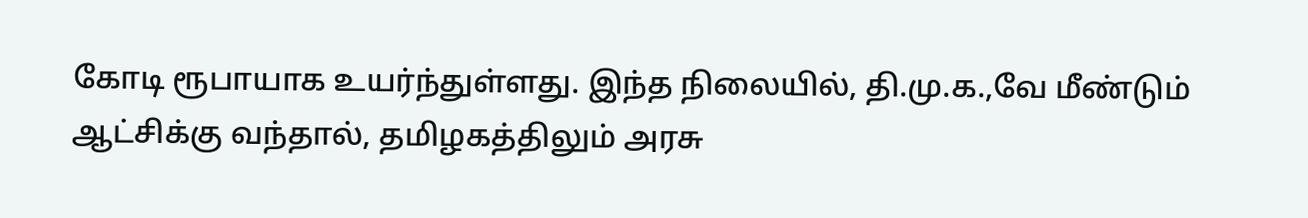கோடி ரூபாயாக உயர்ந்துள்ளது. இந்த நிலையில், தி.மு.க.,வே மீண்டும் ஆட்சிக்கு வந்தால், தமிழகத்திலும் அரசு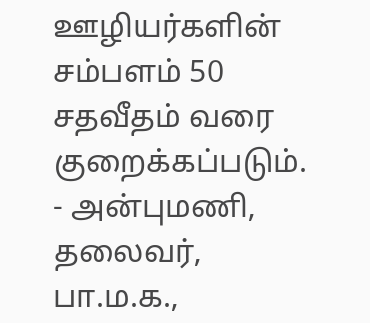ஊழியர்களின் சம்பளம் 50 சதவீதம் வரை குறைக்கப்படும்.
- அன்புமணி, தலைவர், பா.ம.க.,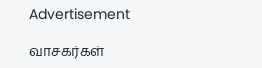Advertisement

வாசகர்கள்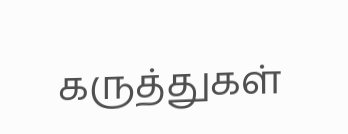கருத்துகள்